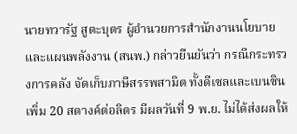นายทวารัฐ สูตะบุตร ผู้อำนวยการสำนักงานนโยบายและแผนพลังงาน (สนพ.) กล่าวยืนยันว่า กรณีกระทรวงการคลัง จัดเก็บภาษีสรรพสามิต ทั้งดีเซลและเบนซินเพิ่ม 20 สตางค์ต่อลิตร มีผลวันที่ 9 พ.ย. ไม่ได้ส่งผลให้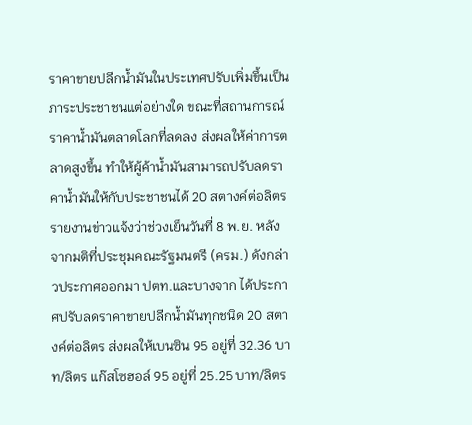ราคาขายปลีกน้ำมันในประเทศปรับเพิ่มขึ้นเป็นภาระประชาชนแต่อย่างใด ขณะที่สถานการณ์ราคาน้ำมันตลาดโลกที่ลดลง ส่งผลให้ค่าการตลาดสูงขึ้น ทำให้ผู้ค้าน้ำมันสามารถปรับลดราคาน้ำมันให้กับประชาชนได้ 20 สตางค์ต่อลิตร
รายงานข่าวแจ้งว่าช่วงเย็นวันที่ 8 พ.ย. หลังจากมติที่ประชุมคณะรัฐมนตรี (ครม.) ดังกล่าวประกาศออกมา ปตท.และบางจาก ได้ประกาศปรับลดราคาขายปลีกน้ำมันทุกชนิด 20 สตางค์ต่อลิตร ส่งผลให้เบนซิน 95 อยู่ที่ 32.36 บาท/ลิตร แก๊สโซฮอล์ 95 อยู่ที่ 25.25 บาท/ลิตร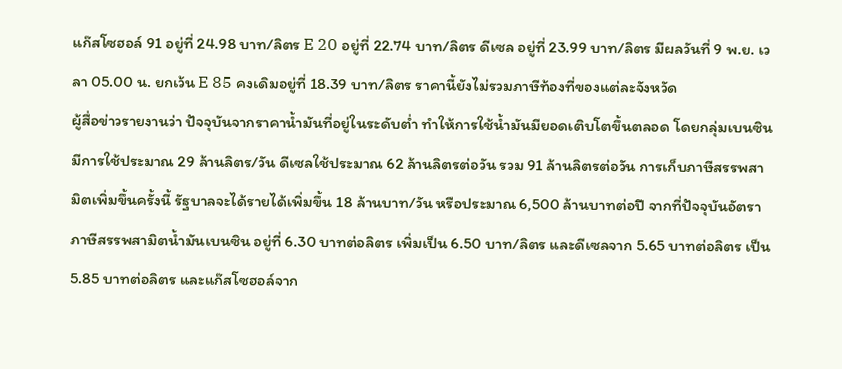แก๊สโซฮอล์ 91 อยู่ที่ 24.98 บาท/ลิตร E 20 อยู่ที่ 22.74 บาท/ลิตร ดีเซล อยู่ที่ 23.99 บาท/ลิตร มีผลวันที่ 9 พ.ย. เวลา 05.00 น. ยกเว้น E 85 คงเดิมอยู่ที่ 18.39 บาท/ลิตร ราคานี้ยังไม่รวมภาษีท้องที่ของแต่ละจังหวัด
ผู้สื่อข่าวรายงานว่า ปัจจุบันจากราคาน้ำมันที่อยู่ในระดับต่ำ ทำให้การใช้น้ำมันมียอดเติบโตขึ้นตลอด โดยกลุ่มเบนซินมีการใช้ประมาณ 29 ล้านลิตร/วัน ดีเซลใช้ประมาณ 62 ล้านลิตรต่อวัน รวม 91 ล้านลิตรต่อวัน การเก็บภาษีสรรพสามิตเพิ่มขึ้นครั้งนี้ รัฐบาลจะได้รายได้เพิ่มขึ้น 18 ล้านบาท/วัน หรือประมาณ 6,500 ล้านบาทต่อปี จากที่ปัจจุบันอัตราภาษีสรรพสามิตน้ำมันเบนซิน อยู่ที่ 6.30 บาทต่อลิตร เพิ่มเป็น 6.50 บาท/ลิตร และดีเซลจาก 5.65 บาทต่อลิตร เป็น 5.85 บาทต่อลิตร และแก๊สโซฮอล์จาก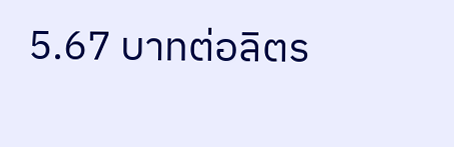5.67 บาทต่อลิตร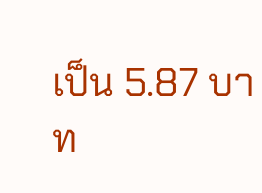เป็น 5.87 บาท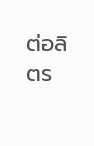ต่อลิตร